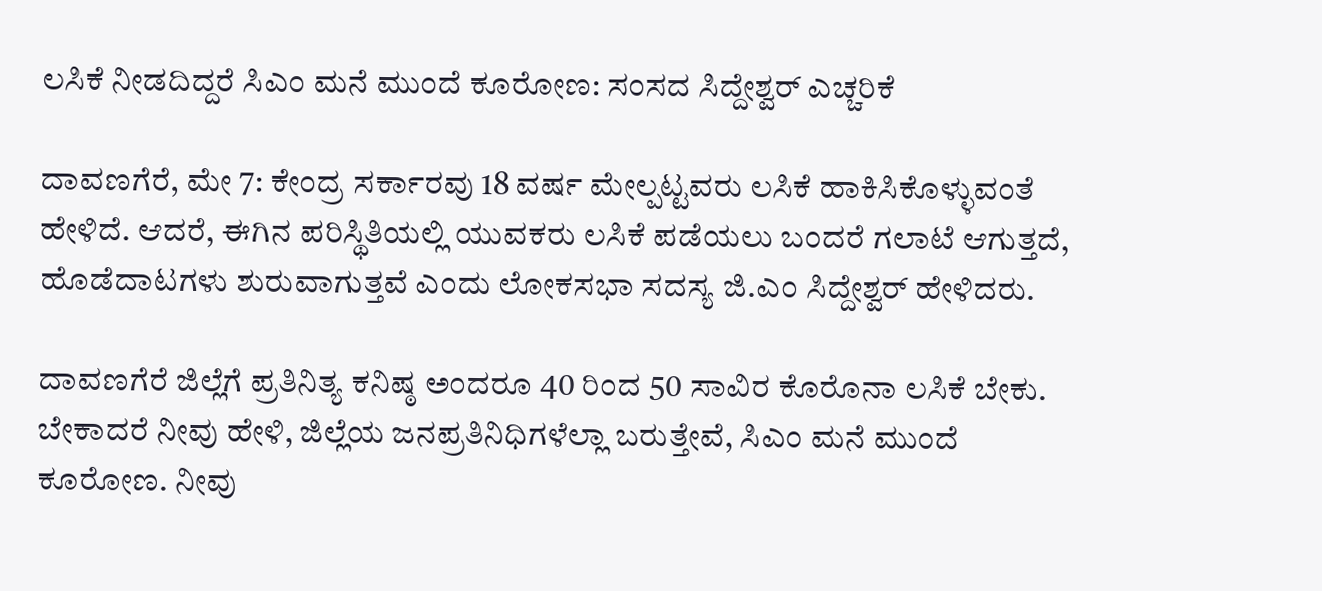ಲಸಿಕೆ ನೀಡದಿದ್ದರೆ ಸಿಎಂ ಮನೆ ಮುಂದೆ ಕೂರೋಣ: ಸಂಸದ ಸಿದ್ದೇಶ್ವರ್ ಎಚ್ಚರಿಕೆ

ದಾವಣಗೆರೆ, ಮೇ 7: ಕೇಂದ್ರ ಸರ್ಕಾರವು 18 ವರ್ಷ ಮೇಲ್ಪಟ್ಟವರು ಲಸಿಕೆ ಹಾಕಿಸಿಕೊಳ್ಳುವಂತೆ ಹೇಳಿದೆ. ಆದರೆ, ಈಗಿನ ಪರಿಸ್ಥಿತಿಯಲ್ಲಿ ಯುವಕರು ಲಸಿಕೆ ಪಡೆಯಲು ಬಂದರೆ ಗಲಾಟೆ ಆಗುತ್ತದೆ, ಹೊಡೆದಾಟಗಳು ಶುರುವಾಗುತ್ತವೆ ಎಂದು ಲೋಕಸಭಾ ಸದಸ್ಯ ಜಿ.ಎಂ ಸಿದ್ದೇಶ್ವರ್ ಹೇಳಿದರು.

ದಾವಣಗೆರೆ ಜಿಲ್ಲೆಗೆ ಪ್ರತಿನಿತ್ಯ ಕನಿಷ್ಠ ಅಂದರೂ 40 ರಿಂದ 50 ಸಾವಿರ ಕೊರೊನಾ ಲಸಿಕೆ ಬೇಕು. ಬೇಕಾದರೆ ನೀವು ಹೇಳಿ, ಜಿಲ್ಲೆಯ ಜನಪ್ರತಿನಿಧಿಗಳೆಲ್ಲಾ ಬರುತ್ತೇವೆ, ಸಿಎಂ ಮನೆ ಮುಂದೆ ಕೂರೋಣ. ನೀವು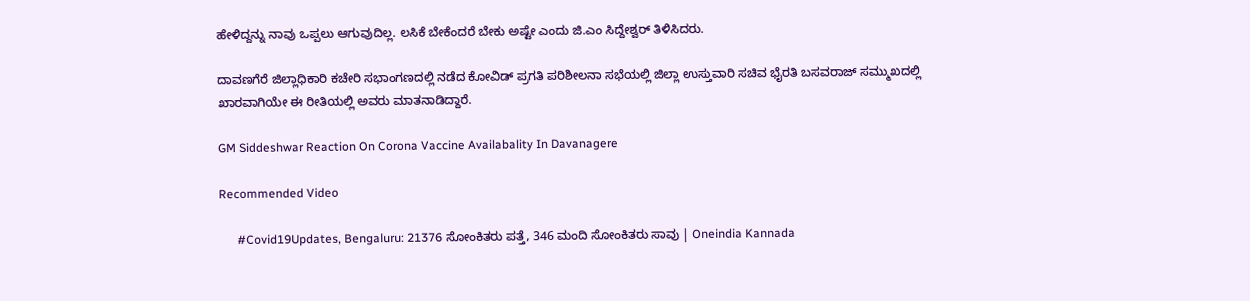ಹೇಳಿದ್ದನ್ನು ನಾವು ಒಪ್ಪಲು ಆಗುವುದಿಲ್ಲ. ಲಸಿಕೆ ಬೇಕೆಂದರೆ ಬೇಕು ಅಷ್ಟೇ ಎಂದು ಜಿ.ಎಂ ಸಿದ್ದೇಶ್ವರ್ ತಿಳಿಸಿದರು.

ದಾವಣಗೆರೆ ಜಿಲ್ಲಾಧಿಕಾರಿ ಕಚೇರಿ ಸಭಾಂಗಣದಲ್ಲಿ ನಡೆದ ಕೋವಿಡ್ ಪ್ರಗತಿ ಪರಿಶೀಲನಾ ಸಭೆಯಲ್ಲಿ ಜಿಲ್ಲಾ ಉಸ್ತುವಾರಿ ಸಚಿವ ಭೈರತಿ ಬಸವರಾಜ್ ಸಮ್ಮುಖದಲ್ಲಿ ಖಾರವಾಗಿಯೇ ಈ ರೀತಿಯಲ್ಲಿ ಅವರು ಮಾತನಾಡಿದ್ದಾರೆ.

GM Siddeshwar Reaction On Corona Vaccine Availabality In Davanagere

Recommended Video

      #Covid19Updates, Bengaluru: 21376 ಸೋಂಕಿತರು ಪತ್ತೆ, 346 ಮಂದಿ ಸೋಂಕಿತರು ಸಾವು | Oneindia Kannada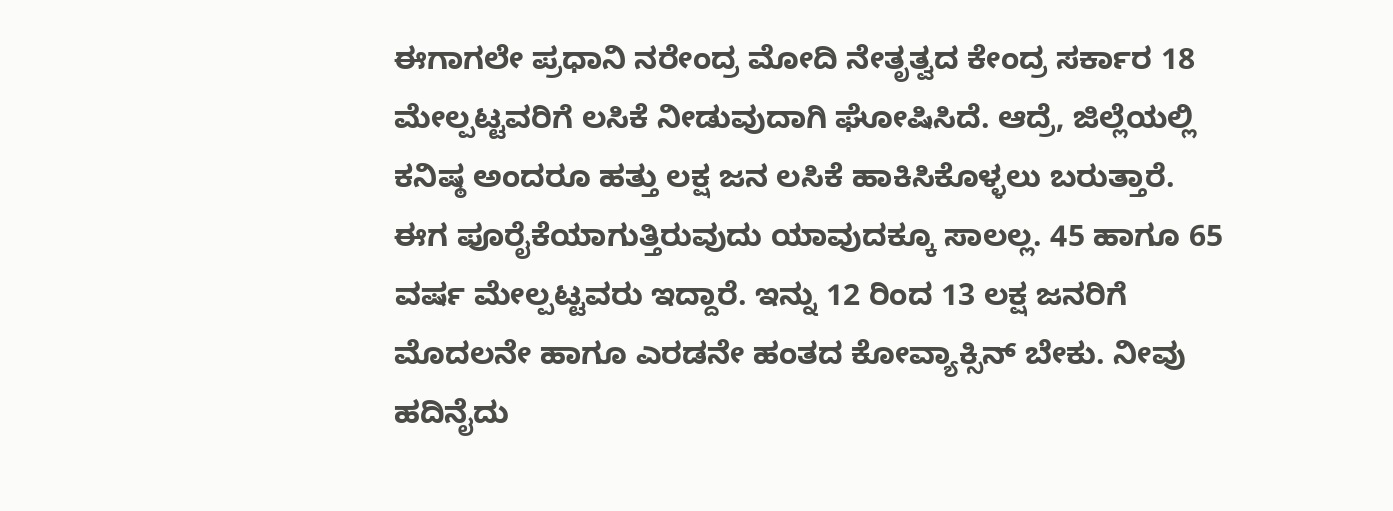ಈಗಾಗಲೇ ಪ್ರಧಾನಿ ನರೇಂದ್ರ ಮೋದಿ ನೇತೃತ್ವದ ಕೇಂದ್ರ ಸರ್ಕಾರ 18 ಮೇಲ್ಪಟ್ಟವರಿಗೆ ಲಸಿಕೆ ನೀಡುವುದಾಗಿ ಘೋಷಿಸಿದೆ. ಆದ್ರೆ, ಜಿಲ್ಲೆಯಲ್ಲಿ ಕನಿಷ್ಠ ಅಂದರೂ ಹತ್ತು ಲಕ್ಷ ಜನ ಲಸಿಕೆ ಹಾಕಿಸಿಕೊಳ್ಳಲು ಬರುತ್ತಾರೆ. ಈಗ ಪೂರೈಕೆಯಾಗುತ್ತಿರುವುದು ಯಾವುದಕ್ಕೂ ಸಾಲಲ್ಲ. 45 ಹಾಗೂ 65 ವರ್ಷ ಮೇಲ್ಪಟ್ಟವರು ಇದ್ದಾರೆ. ಇನ್ನು 12 ರಿಂದ 13 ಲಕ್ಷ ಜನರಿಗೆ ಮೊದಲನೇ ಹಾಗೂ ಎರಡನೇ ಹಂತದ ಕೋವ್ಯಾಕ್ಸಿನ್ ಬೇಕು. ನೀವು ಹದಿನೈದು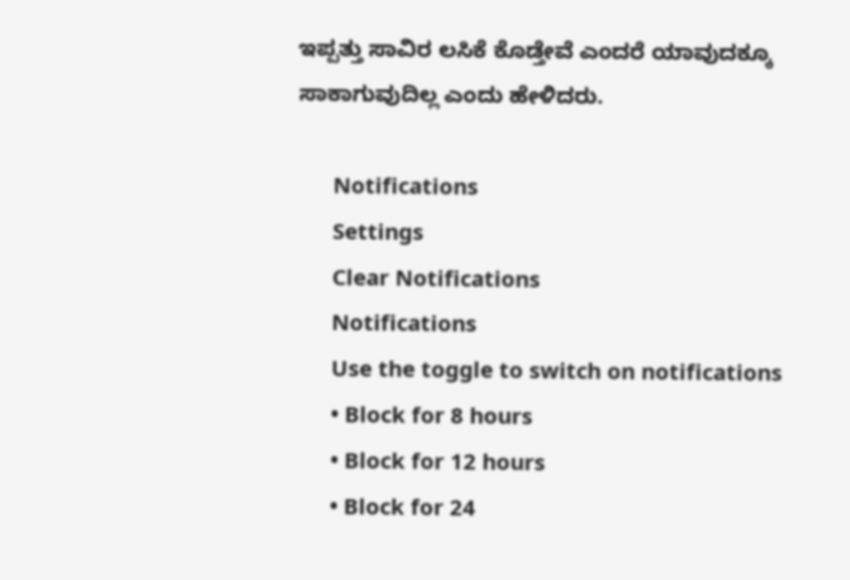ಇಪ್ಪತ್ತು ಸಾವಿರ ಲಸಿಕೆ ಕೊಡ್ತೇವೆ ಎಂದರೆ ಯಾವುದಕ್ಕೂ ಸಾಕಾಗುವುದಿಲ್ಲ ಎಂದು ಹೇಳಿದರು.

      Notifications
      Settings
      Clear Notifications
      Notifications
      Use the toggle to switch on notifications
      • Block for 8 hours
      • Block for 12 hours
      • Block for 24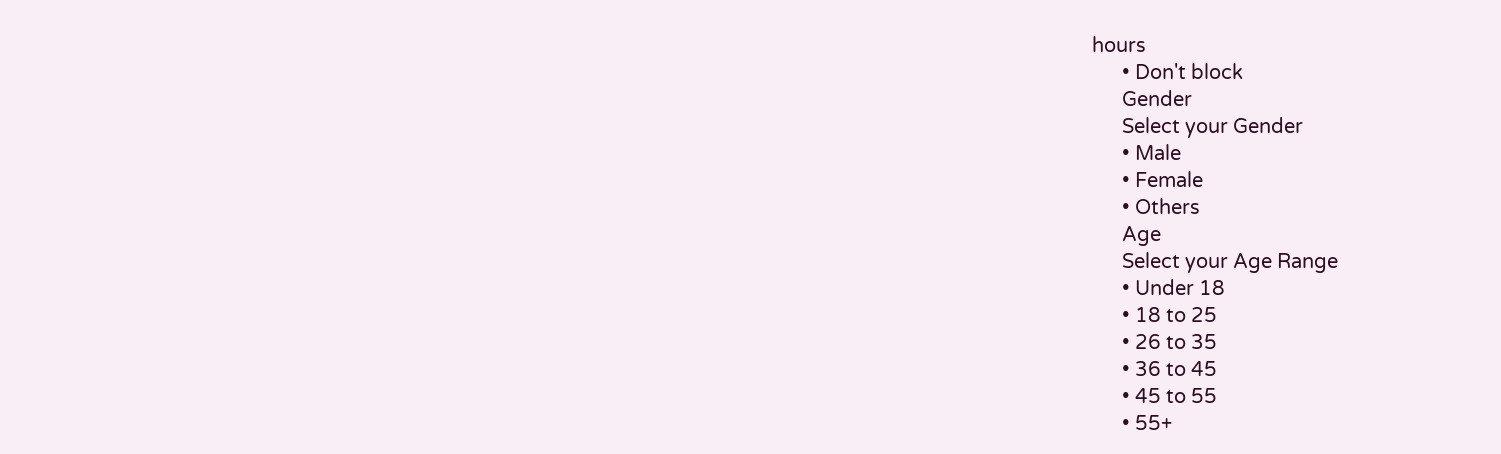hours
      • Don't block
      Gender
      Select your Gender
      • Male
      • Female
      • Others
      Age
      Select your Age Range
      • Under 18
      • 18 to 25
      • 26 to 35
      • 36 to 45
      • 45 to 55
      • 55+